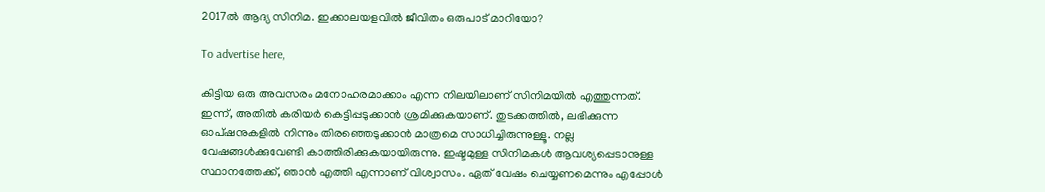2017ൽ ആദ്യ സിനിമ. ഇക്കാലയളവിൽ ജീവിതം ഒരുപാട് മാറിയോ?

To advertise here,

കിട്ടിയ ഒരു അവസരം മനോഹരമാക്കാം എന്ന നിലയിലാണ് സിനിമയിൽ എത്തുന്നത്. ഇന്ന്, അതിൽ കരിയർ കെട്ടിപ്പടുക്കാൻ ശ്രമിക്കുകയാണ്. തുടക്കത്തിൽ, ലഭിക്കുന്ന ഓപ്ഷനുകളിൽ നിന്നും തിരഞ്ഞെടുക്കാൻ മാത്രമെ സാധിച്ചിരുന്നുള്ളൂ. നല്ല വേഷങ്ങൾക്കുവേണ്ടി കാത്തിരിക്കുകയായിരുന്നു. ഇഷ്ടമുള്ള സിനിമകൾ ആവശ്യപ്പെടാനുള്ള സ്ഥാനത്തേക്ക്, ഞാൻ എത്തി എന്നാണ് വിശ്വാസം. ഏത് വേഷം ചെയ്യണമെന്നും എപ്പോൾ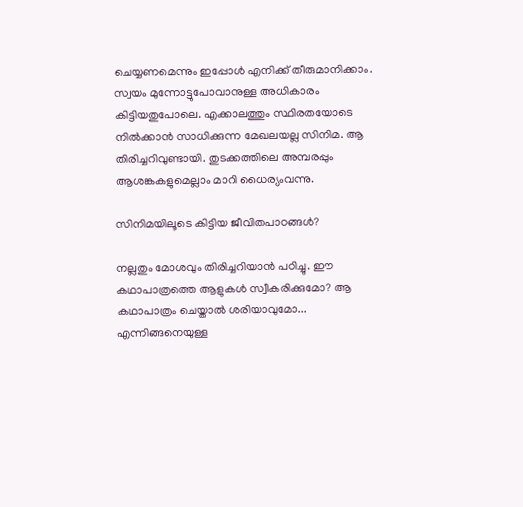ചെയ്യണമെന്നും ഇപ്പോൾ എനിക്ക് തീരുമാനിക്കാം. സ്വയം മുന്നോട്ടുപോവാനുള്ള അധികാരം കിട്ടിയതുപോലെ. എക്കാലത്തും സ്ഥിരതയോടെ നിൽക്കാൻ സാധിക്കുന്ന മേഖലയല്ല സിനിമ. ആ തിരിച്ചറിവുണ്ടായി. തുടക്കത്തിലെ അമ്പരപ്പും ആശങ്കകളുമെല്ലാം മാറി ധൈര്യംവന്നു.

സിനിമയിലൂടെ കിട്ടിയ ജീവിതപാഠങ്ങൾ?

നല്ലതും മോശവും തിരിച്ചറിയാൻ പഠിച്ചു. ഈ കഥാപാത്രത്തെ ആളുകൾ സ്വീകരിക്കുമോ? ആ കഥാപാത്രം ചെയ്താൽ ശരിയാവുമോ... എന്നിങ്ങനെയുള്ള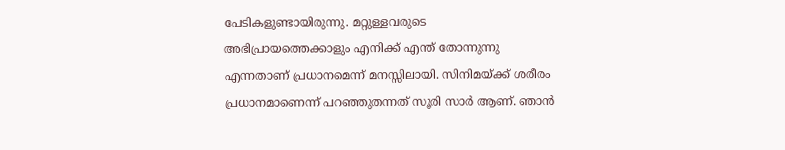പേടികളുണ്ടായിരുന്നു. മറ്റുള്ളവരുടെ അഭിപ്രായത്തെക്കാളും എനിക്ക് എന്ത് തോന്നുന്നു എന്നതാണ് പ്രധാനമെന്ന് മനസ്സിലായി. സിനിമയ്ക്ക് ശരീരം പ്രധാനമാണെന്ന് പറഞ്ഞുതന്നത് സൂരി സാർ ആണ്. ഞാൻ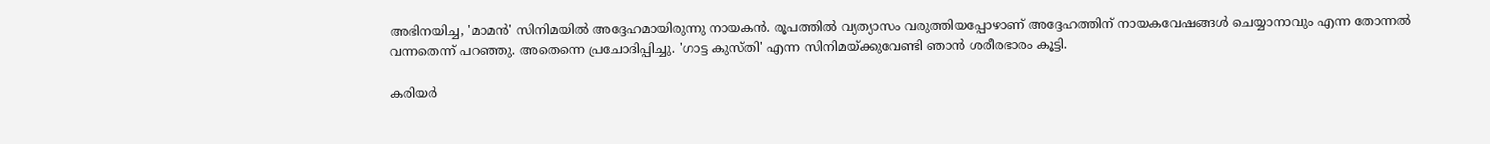അഭിനയിച്ച, 'മാമൻ' സിനിമയിൽ അദ്ദേഹമായിരുന്നു നായകൻ. രൂപത്തിൽ വ്യത്യാസം വരുത്തിയപ്പോഴാണ് അദ്ദേഹത്തിന് നായകവേഷങ്ങൾ ചെയ്യാനാവും എന്ന തോന്നൽ വന്നതെന്ന് പറഞ്ഞു. അതെന്നെ പ്രചോദിപ്പിച്ചു. 'ഗാട്ട കുസ്തി' എന്ന സിനിമയ്ക്കുവേണ്ടി ഞാൻ ശരീരഭാരം കൂട്ടി.

കരിയർ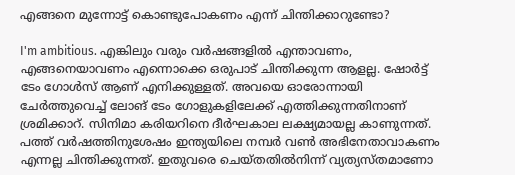എങ്ങനെ മുന്നോട്ട് കൊണ്ടുപോകണം എന്ന് ചിന്തിക്കാറുണ്ടോ?

I'm ambitious. എങ്കിലും വരും വർഷങ്ങളിൽ എന്താവണം, എങ്ങനെയാവണം എന്നൊക്കെ ഒരുപാട് ചിന്തിക്കുന്ന ആളല്ല. ഷോർട്ട് ടേം ഗോൾസ് ആണ് എനിക്കുള്ളത്. അവയെ ഓരോന്നായി ചേർത്തുവെച്ച് ലോങ് ടേം ഗോളുകളിലേക്ക് എത്തിക്കുന്നതിനാണ് ശ്രമിക്കാറ്. സിനിമാ കരിയറിനെ ദീർഘകാല ലക്ഷ്യമായല്ല കാണുന്നത്. പത്ത് വർഷത്തിനുശേഷം ഇന്ത്യയിലെ നമ്പർ വൺ അഭിനേതാവാകണം എന്നല്ല ചിന്തിക്കുന്നത്. ഇതുവരെ ചെയ്തതിൽനിന്ന് വ്യത്യസ്തമാണോ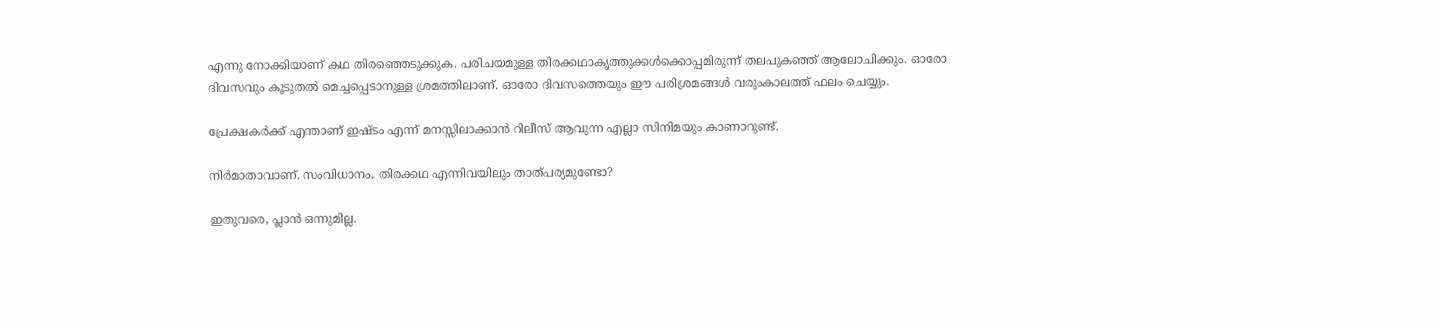എന്നു നോക്കിയാണ് കഥ തിരഞ്ഞെടുക്കുക. പരിചയമുള്ള തിരക്കഥാകൃത്തുക്കൾക്കൊപ്പമിരുന്ന് തലപുകഞ്ഞ് ആലോചിക്കും. ഓരോ ദിവസവും കൂടുതൽ മെച്ചപ്പെടാനുള്ള ശ്രമത്തിലാണ്. ഓരോ ദിവസത്തെയും ഈ പരിശ്രമങ്ങൾ വരുംകാലത്ത് ഫലം ചെയ്യും.

പ്രേക്ഷകർക്ക് എന്താണ് ഇഷ്ടം എന്ന് മനസ്സിലാക്കാൻ റിലീസ് ആവുന്ന എല്ലാ സിനിമയും കാണാറുണ്ട്.

നിർമാതാവാണ്. സംവിധാനം, തിരക്കഥ എന്നിവയിലും താത്പര്യമുണ്ടോ?

ഇതുവരെ, പ്ലാൻ ഒന്നുമില്ല.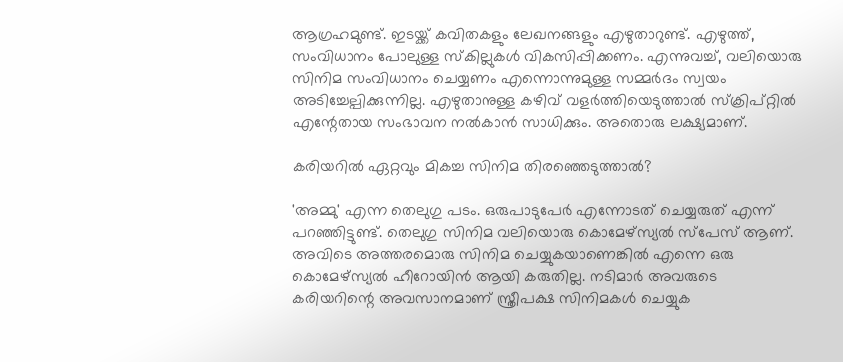ആഗ്രഹമുണ്ട്. ഇടയ്ക്ക് കവിതകളും ലേഖനങ്ങളും എഴുതാറുണ്ട്. എഴുത്ത്, സംവിധാനം പോലുള്ള സ്‌കില്ലുകൾ വികസിപ്പിക്കണം. എന്നുവച്ച്, വലിയൊരു സിനിമ സംവിധാനം ചെയ്യണം എന്നൊന്നുമുള്ള സമ്മർദം സ്വയം അടിച്ചേല്പിക്കുന്നില്ല. എഴുതാനുള്ള കഴിവ് വളർത്തിയെടുത്താൽ സ്‌ക്രിപ്റ്റിൽ എന്റേതായ സംഭാവന നൽകാൻ സാധിക്കും. അതൊരു ലക്ഷ്യമാണ്.

കരിയറിൽ ഏറ്റവും മികച്ച സിനിമ തിരഞ്ഞെടുത്താൽ?

'അമ്മു' എന്ന തെലുഗു പടം. ഒരുപാടുപേർ എന്നോടത് ചെയ്യരുത് എന്ന് പറഞ്ഞിട്ടുണ്ട്. തെലുഗു സിനിമ വലിയൊരു കൊമേഴ്‌സ്യൽ സ്‌പേസ് ആണ്. അവിടെ അത്തരമൊരു സിനിമ ചെയ്യുകയാണെങ്കിൽ എന്നെ ഒരു കൊമേഴ്‌സ്യൽ ഹീറോയിൻ ആയി കരുതില്ല. നടിമാർ അവരുടെ കരിയറിന്റെ അവസാനമാണ് സ്ത്രീപക്ഷ സിനിമകൾ ചെയ്യുക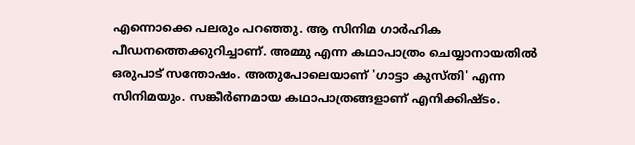എന്നൊക്കെ പലരും പറഞ്ഞു. ആ സിനിമ ഗാർഹിക പീഡനത്തെക്കുറിച്ചാണ്. അമ്മു എന്ന കഥാപാത്രം ചെയ്യാനായതിൽ ഒരുപാട് സന്തോഷം. അതുപോലെയാണ് 'ഗാട്ടാ കുസ്തി' എന്ന സിനിമയും. സങ്കീർണമായ കഥാപാത്രങ്ങളാണ് എനിക്കിഷ്ടം.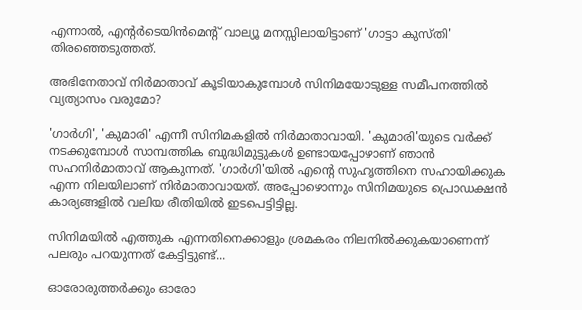എന്നാൽ, എന്റർടെയിൻമെന്റ് വാല്യൂ മനസ്സിലായിട്ടാണ് 'ഗാട്ടാ കുസ്തി' തിരഞ്ഞെടുത്തത്.

അഭിനേതാവ് നിർമാതാവ് കൂടിയാകുമ്പോൾ സിനിമയോടുള്ള സമീപനത്തിൽ വ്യത്യാസം വരുമോ?

'ഗാർഗി', 'കുമാരി' എന്നീ സിനിമകളിൽ നിർമാതാവായി. 'കുമാരി'യുടെ വർക്ക് നടക്കുമ്പോൾ സാമ്പത്തിക ബുദ്ധിമുട്ടുകൾ ഉണ്ടായപ്പോഴാണ് ഞാൻ സഹനിർമാതാവ് ആകുന്നത്. 'ഗാർഗി'യിൽ എന്റെ സുഹൃത്തിനെ സഹായിക്കുക എന്ന നിലയിലാണ് നിർമാതാവായത്. അപ്പോഴൊന്നും സിനിമയുടെ പ്രൊഡക്ഷൻ കാര്യങ്ങളിൽ വലിയ രീതിയിൽ ഇടപെട്ടിട്ടില്ല.

സിനിമയിൽ എത്തുക എന്നതിനെക്കാളും ശ്രമകരം നിലനിൽക്കുകയാണെന്ന് പലരും പറയുന്നത് കേട്ടിട്ടുണ്ട്...

ഓരോരുത്തർക്കും ഓരോ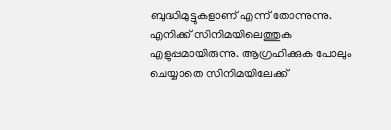ബുദ്ധിമുട്ടുകളാണ് എന്ന് തോന്നുന്നു. എനിക്ക് സിനിമയിലെത്തുക എളുപ്പമായിരുന്നു. ആഗ്രഹിക്കുക പോലും ചെയ്യാതെ സിനിമയിലേക്ക്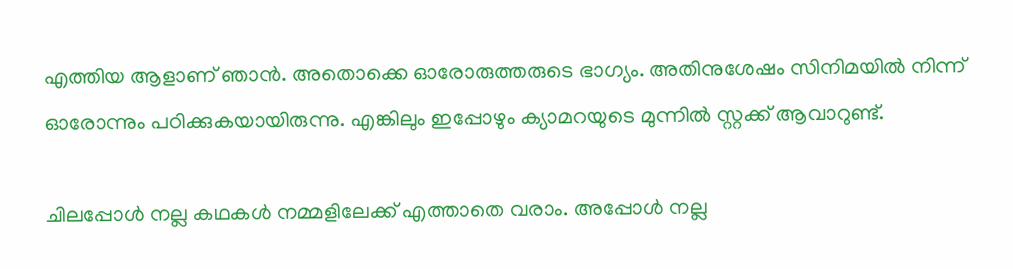എത്തിയ ആളാണ് ഞാൻ. അതൊക്കെ ഓരോരുത്തരുടെ ഭാഗ്യം. അതിനുശേഷം സിനിമയിൽ നിന്ന് ഓരോന്നും പഠിക്കുകയായിരുന്നു. എങ്കിലും ഇപ്പോഴും ക്യാമറയുടെ മുന്നിൽ സ്റ്റക്ക് ആവാറുണ്ട്.

ചിലപ്പോൾ നല്ല കഥകൾ നമ്മളിലേക്ക് എത്താതെ വരാം. അപ്പോൾ നല്ല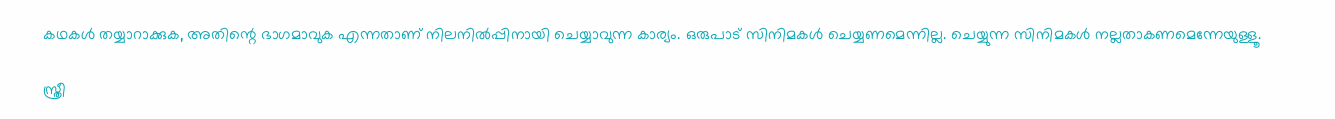കഥകൾ തയ്യാറാക്കുക, അതിന്റെ ഭാഗമാവുക എന്നതാണ് നിലനിൽപ്പിനായി ചെയ്യാവുന്ന കാര്യം. ഒരുപാട് സിനിമകൾ ചെയ്യണമെന്നില്ല. ചെയ്യുന്ന സിനിമകൾ നല്ലതാകണമെന്നേയുള്ളൂ.

സ്ത്രീ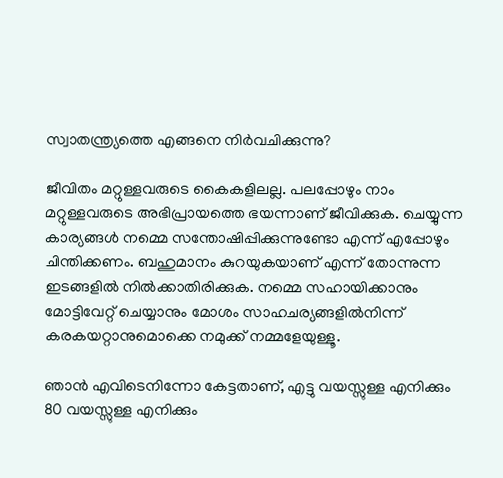സ്വാതന്ത്ര്യത്തെ എങ്ങനെ നിർവചിക്കുന്നു?

ജീവിതം മറ്റുള്ളവരുടെ കൈകളിലല്ല. പലപ്പോഴും നാം മറ്റുള്ളവരുടെ അഭിപ്രായത്തെ ഭയന്നാണ് ജീവിക്കുക. ചെയ്യുന്ന കാര്യങ്ങൾ നമ്മെ സന്തോഷിപ്പിക്കുന്നുണ്ടോ എന്ന് എപ്പോഴും ചിന്തിക്കണം. ബഹുമാനം കുറയുകയാണ് എന്ന് തോന്നുന്ന ഇടങ്ങളിൽ നിൽക്കാതിരിക്കുക. നമ്മെ സഹായിക്കാനും മോട്ടിവേറ്റ് ചെയ്യാനും മോശം സാഹചര്യങ്ങളിൽനിന്ന് കരകയറ്റാനുമൊക്കെ നമുക്ക് നമ്മളേയുള്ളൂ.

ഞാൻ എവിടെനിന്നോ കേട്ടതാണ്, എട്ടു വയസ്സുള്ള എനിക്കും 80 വയസ്സുള്ള എനിക്കും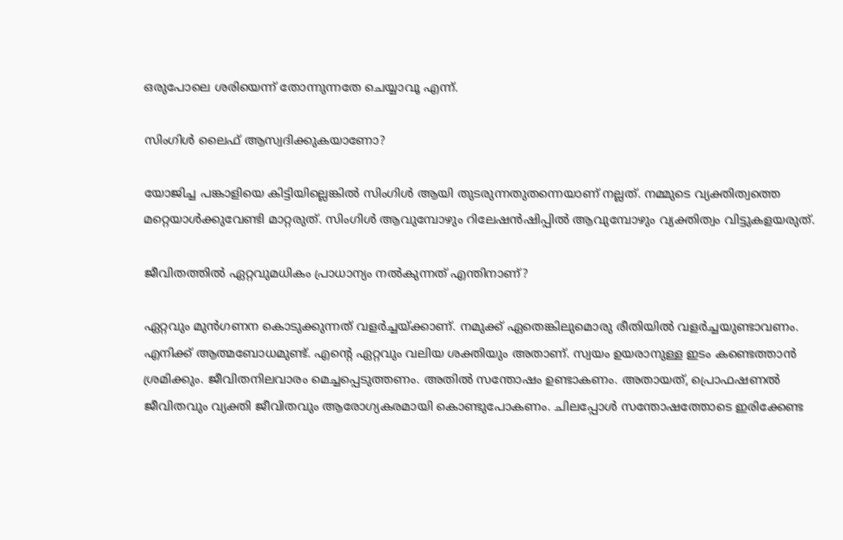ഒരുപോലെ ശരിയെന്ന് തോന്നുന്നതേ ചെയ്യാവൂ എന്ന്.

സിംഗിൾ ലൈഫ് ആസ്വദിക്കുകയാണോ?

യോജിച്ച പങ്കാളിയെ കിട്ടിയില്ലെങ്കിൽ സിംഗിൾ ആയി തുടരുന്നതുതന്നെയാണ് നല്ലത്. നമ്മുടെ വ്യക്തിത്വത്തെ മറ്റെയാൾക്കുവേണ്ടി മാറ്റരുത്. സിംഗിൾ ആവുമ്പോഴും റിലേഷൻഷിപ്പിൽ ആവുമ്പോഴും വ്യക്തിത്വം വിട്ടുകളയരുത്.

ജീവിതത്തിൽ ഏറ്റവുമധികം പ്രാധാന്യം നൽകുന്നത് എന്തിനാണ്?

ഏറ്റവും മുൻഗണന കൊടുക്കുന്നത് വളർച്ചയ്ക്കാണ്. നമുക്ക് ഏതെങ്കിലുമൊരു രീതിയിൽ വളർച്ചയുണ്ടാവണം. എനിക്ക് ആത്മബോധമുണ്ട്. എന്റെ ഏറ്റവും വലിയ ശക്തിയും അതാണ്. സ്വയം ഉയരാനുള്ള ഇടം കണ്ടെത്താൻ ശ്രമിക്കും. ജീവിതനിലവാരം മെച്ചപ്പെടുത്തണം. അതിൽ സന്തോഷം ഉണ്ടാകണം. അതായത്, പ്രൊഫഷണൽ ജീവിതവും വ്യക്തി ജീവിതവും ആരോഗ്യകരമായി കൊണ്ടുപോകണം. ചിലപ്പോൾ സന്തോഷത്തോടെ ഇരിക്കേണ്ട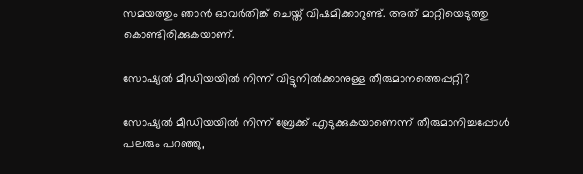സമയത്തും ഞാൻ ഓവർതിങ്ക് ചെയ്ത് വിഷമിക്കാറുണ്ട്. അത് മാറ്റിയെടുത്തു കൊണ്ടിരിക്കുകയാണ്.

സോഷ്യൽ മീഡിയയിൽ നിന്ന് വിട്ടുനിൽക്കാനുള്ള തീരുമാനത്തെപ്പറ്റി?

സോഷ്യൽ മീഡിയയിൽ നിന്ന് ബ്രേക്ക് എടുക്കുകയാണെന്ന് തീരുമാനിച്ചപ്പോൾ പലരും പറഞ്ഞു,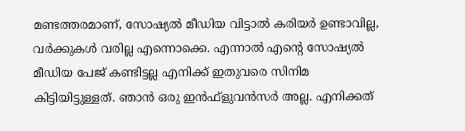മണ്ടത്തരമാണ്, സോഷ്യൽ മീഡിയ വിട്ടാൽ കരിയർ ഉണ്ടാവില്ല, വർക്കുകൾ വരില്ല എന്നൊക്കെ. എന്നാൽ എന്റെ സോഷ്യൽ മീഡിയ പേജ് കണ്ടിട്ടല്ല എനിക്ക് ഇതുവരെ സിനിമ കിട്ടിയിട്ടുള്ളത്. ഞാൻ ഒരു ഇൻഫ്ളുവൻസർ അല്ല. എനിക്കത്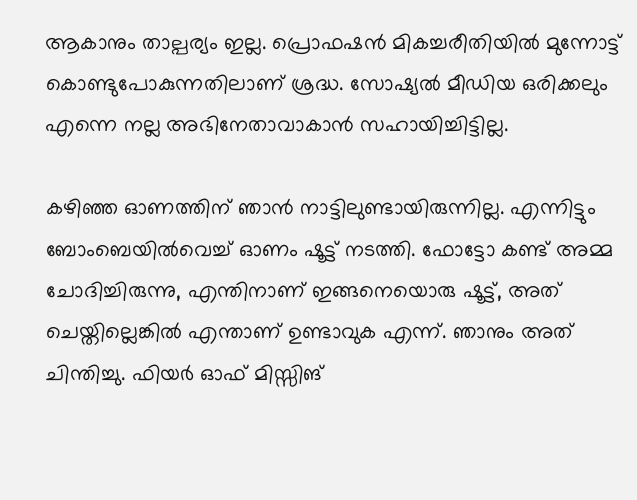ആകാനും താല്പര്യം ഇല്ല. പ്രൊഫഷൻ മികച്ചരീതിയിൽ മുന്നോട്ട് കൊണ്ടുപോകുന്നതിലാണ് ശ്രദ്ധ. സോഷ്യൽ മീഡിയ ഒരിക്കലും എന്നെ നല്ല അഭിനേതാവാകാൻ സഹായിച്ചിട്ടില്ല.

കഴിഞ്ഞ ഓണത്തിന് ഞാൻ നാട്ടിലുണ്ടായിരുന്നില്ല. എന്നിട്ടും ബോംബെയിൽവെച്ച് ഓണം ഷൂട്ട് നടത്തി. ഫോട്ടോ കണ്ട് അമ്മ ചോദിച്ചിരുന്നു, എന്തിനാണ് ഇങ്ങനെയൊരു ഷൂട്ട്, അത് ചെയ്തില്ലെങ്കിൽ എന്താണ് ഉണ്ടാവുക എന്ന്. ഞാനും അത് ചിന്തിച്ചു. ഫിയർ ഓഫ് മിസ്സിങ്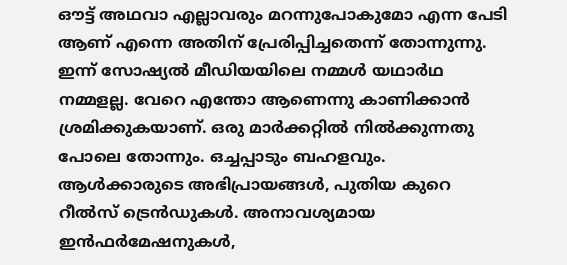ഔട്ട് അഥവാ എല്ലാവരും മറന്നുപോകുമോ എന്ന പേടി ആണ് എന്നെ അതിന് പ്രേരിപ്പിച്ചതെന്ന് തോന്നുന്നു. ഇന്ന് സോഷ്യൽ മീഡിയയിലെ നമ്മൾ യഥാർഥ നമ്മളല്ല. വേറെ എന്തോ ആണെന്നു കാണിക്കാൻ ശ്രമിക്കുകയാണ്. ഒരു മാർക്കറ്റിൽ നിൽക്കുന്നതു പോലെ തോന്നും. ഒച്ചപ്പാടും ബഹളവും. ആൾക്കാരുടെ അഭിപ്രായങ്ങൾ, പുതിയ കുറെ റീൽസ് ട്രെൻഡുകൾ. അനാവശ്യമായ ഇൻഫർമേഷനുകൾ,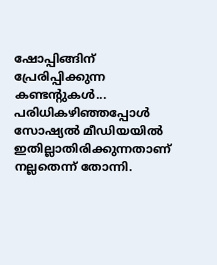ഷോപ്പിങ്ങിന് പ്രേരിപ്പിക്കുന്ന കണ്ടന്റുകൾ... പരിധികഴിഞ്ഞപ്പോൾ സോഷ്യൽ മീഡിയയിൽ ഇതില്ലാതിരിക്കുന്നതാണ് നല്ലതെന്ന് തോന്നി.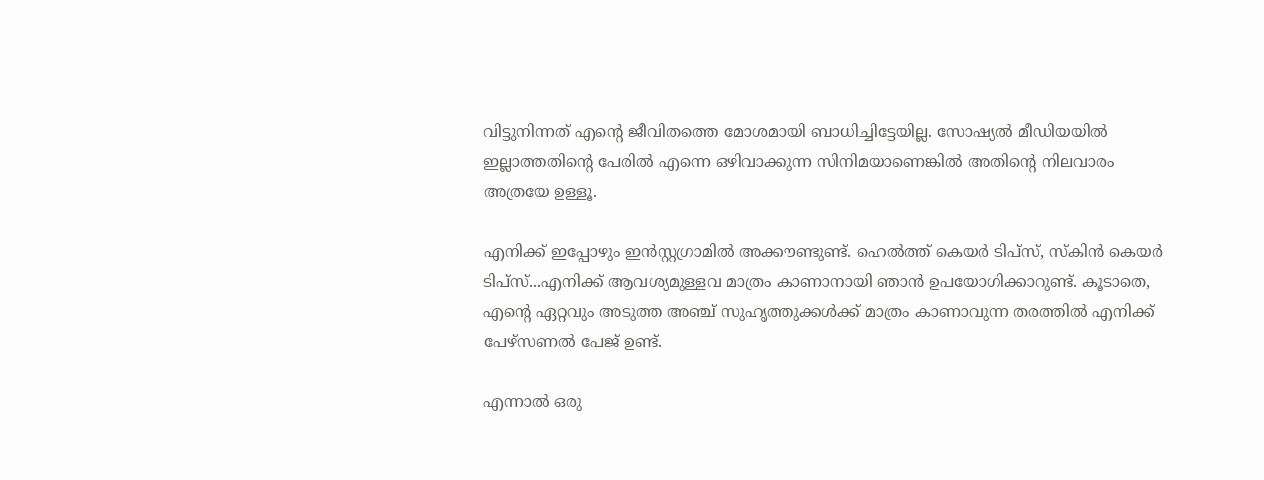വിട്ടുനിന്നത് എന്റെ ജീവിതത്തെ മോശമായി ബാധിച്ചിട്ടേയില്ല. സോഷ്യൽ മീഡിയയിൽ ഇല്ലാത്തതിന്റെ പേരിൽ എന്നെ ഒഴിവാക്കുന്ന സിനിമയാണെങ്കിൽ അതിന്റെ നിലവാരം അത്രയേ ഉള്ളൂ.

എനിക്ക് ഇപ്പോഴും ഇൻസ്റ്റഗ്രാമിൽ അക്കൗണ്ടുണ്ട്. ഹെൽത്ത് കെയർ ടിപ്‌സ്, സ്‌കിൻ കെയർ ടിപ്‌സ്...എനിക്ക് ആവശ്യമുള്ളവ മാത്രം കാണാനായി ഞാൻ ഉപയോഗിക്കാറുണ്ട്. കൂടാതെ, എന്റെ ഏറ്റവും അടുത്ത അഞ്ച് സുഹൃത്തുക്കൾക്ക് മാത്രം കാണാവുന്ന തരത്തിൽ എനിക്ക് പേഴ്‌സണൽ പേജ് ഉണ്ട്.

എന്നാൽ ഒരു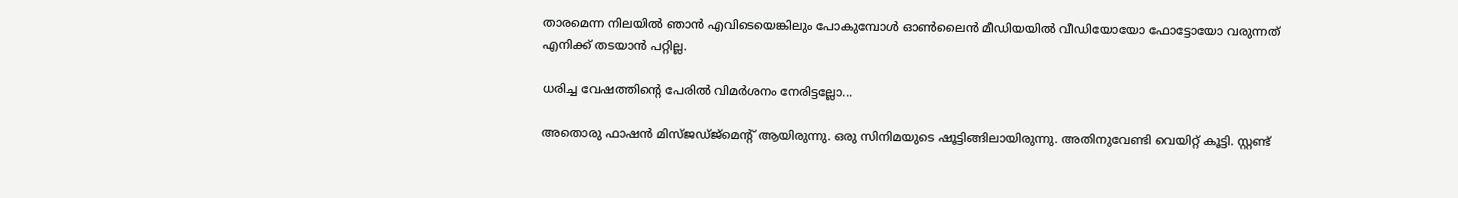താരമെന്ന നിലയിൽ ഞാൻ എവിടെയെങ്കിലും പോകുമ്പോൾ ഓൺലൈൻ മീഡിയയിൽ വീഡിയോയോ ഫോട്ടോയോ വരുന്നത് എനിക്ക് തടയാൻ പറ്റില്ല.

ധരിച്ച വേഷത്തിന്റെ പേരിൽ വിമർശനം നേരിട്ടല്ലോ...

അതൊരു ഫാഷൻ മിസ്ജഡ്ജ്മെന്റ് ആയിരുന്നു. ഒരു സിനിമയുടെ ഷൂട്ടിങ്ങിലായിരുന്നു. അതിനുവേണ്ടി വെയിറ്റ് കൂട്ടി. സ്റ്റണ്ട്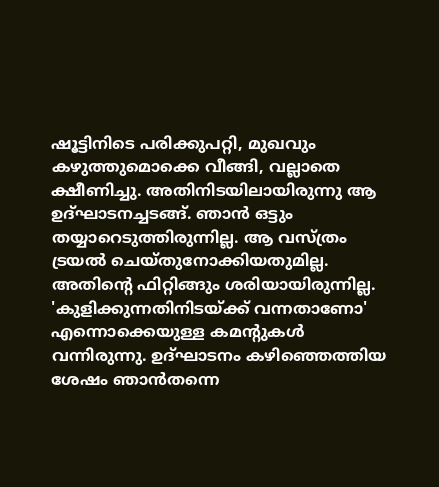ഷൂട്ടിനിടെ പരിക്കുപറ്റി, മുഖവും കഴുത്തുമൊക്കെ വീങ്ങി, വല്ലാതെ ക്ഷീണിച്ചു. അതിനിടയിലായിരുന്നു ആ ഉദ്ഘാടനച്ചടങ്ങ്. ഞാൻ ഒട്ടും തയ്യാറെടുത്തിരുന്നില്ല. ആ വസ്ത്രം ട്രയൽ ചെയ്തുനോക്കിയതുമില്ല. അതിന്റെ ഫിറ്റിങ്ങും ശരിയായിരുന്നില്ല. 'കുളിക്കുന്നതിനിടയ്ക്ക് വന്നതാണോ' എന്നൊക്കെയുള്ള കമന്റുകൾ വന്നിരുന്നു. ഉദ്ഘാടനം കഴിഞ്ഞെത്തിയ ശേഷം ഞാൻതന്നെ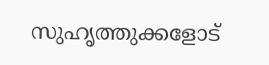സുഹൃത്തുക്കളോട്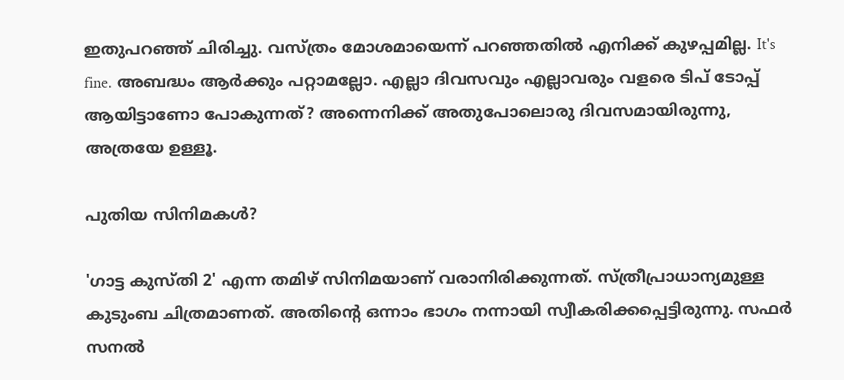ഇതുപറഞ്ഞ് ചിരിച്ചു. വസ്ത്രം മോശമായെന്ന് പറഞ്ഞതിൽ എനിക്ക് കുഴപ്പമില്ല. It's fine. അബദ്ധം ആർക്കും പറ്റാമല്ലോ. എല്ലാ ദിവസവും എല്ലാവരും വളരെ ടിപ് ടോപ്പ് ആയിട്ടാണോ പോകുന്നത്? അന്നെനിക്ക് അതുപോലൊരു ദിവസമായിരുന്നു, അത്രയേ ഉള്ളൂ.

പുതിയ സിനിമകൾ?

'ഗാട്ട കുസ്തി 2' എന്ന തമിഴ് സിനിമയാണ് വരാനിരിക്കുന്നത്. സ്ത്രീപ്രാധാന്യമുള്ള കുടുംബ ചിത്രമാണത്. അതിന്റെ ഒന്നാം ഭാഗം നന്നായി സ്വീകരിക്കപ്പെട്ടിരുന്നു. സഫർ സനൽ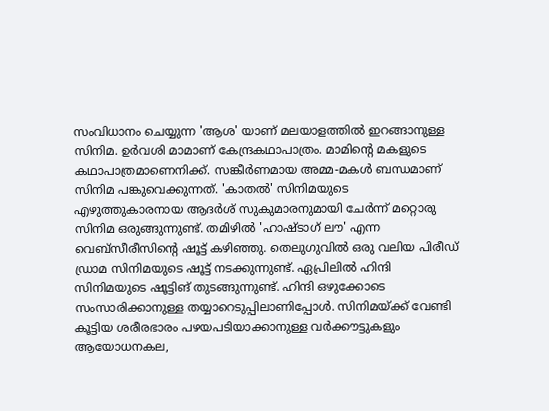സംവിധാനം ചെയ്യുന്ന 'ആശ' യാണ് മലയാളത്തിൽ ഇറങ്ങാനുള്ള സിനിമ. ഉർവശി മാമാണ് കേന്ദ്രകഥാപാത്രം. മാമിന്റെ മകളുടെ കഥാപാത്രമാണെനിക്ക്. സങ്കീർണമായ അമ്മ-മകൾ ബന്ധമാണ് സിനിമ പങ്കുവെക്കുന്നത്. 'കാതൽ' സിനിമയുടെ എഴുത്തുകാരനായ ആദർശ് സുകുമാരനുമായി ചേർന്ന് മറ്റൊരു സിനിമ ഒരുങ്ങുന്നുണ്ട്. തമിഴിൽ 'ഹാഷ്ടാഗ് ലൗ' എന്ന വെബ്സീരീസിന്റെ ഷൂട്ട് കഴിഞ്ഞു. തെലുഗുവിൽ ഒരു വലിയ പിരീഡ് ഡ്രാമ സിനിമയുടെ ഷൂട്ട് നടക്കുന്നുണ്ട്. ഏപ്രിലിൽ ഹിന്ദി സിനിമയുടെ ഷൂട്ടിങ് തുടങ്ങുന്നുണ്ട്. ഹിന്ദി ഒഴുക്കോടെ സംസാരിക്കാനുള്ള തയ്യാറെടുപ്പിലാണിപ്പോൾ. സിനിമയ്ക്ക് വേണ്ടി കൂട്ടിയ ശരീരഭാരം പഴയപടിയാക്കാനുള്ള വർക്കൗട്ടുകളും ആയോധനകല,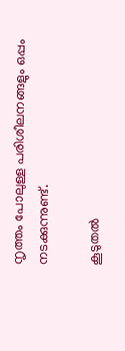നൃത്തം പോലുള്ള പരിശീലനങ്ങളും ഒപ്പം നടക്കുന്നുണ്ട്.

കൂടുതൽ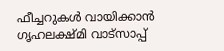ഫീച്ചറുകൾ വായിക്കാൻ ഗൃഹലക്ഷ്മി വാട്സാപ്പ്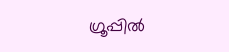ഗ്രൂപ്പിൽ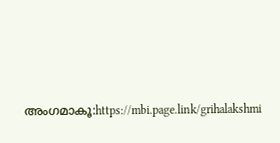അംഗമാകൂ:https://mbi.page.link/grihalakshmi